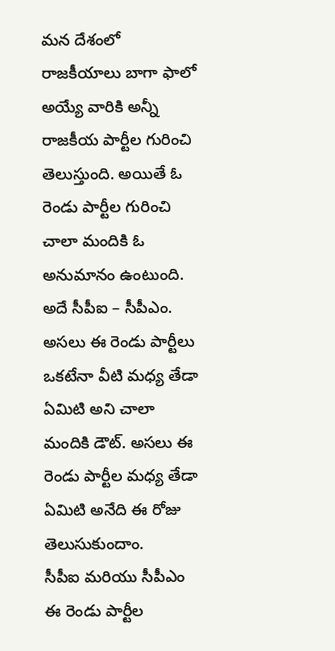మన దేశంలో రాజకీయాలు బాగా ఫాలో అయ్యే వారికి అన్నీ రాజకీయ పార్టీల గురించి తెలుస్తుంది. అయితే ఓ రెండు పార్టీల గురించి చాలా మందికి ఓ అనుమానం ఉంటుంది. అదే సీపీఐ – సీపీఎం. అసలు ఈ రెండు పార్టీలు ఒకటేనా వీటి మధ్య తేడా ఏమిటి అని చాలా మందికి డౌట్. అసలు ఈ రెండు పార్టీల మధ్య తేడా ఏమిటి అనేది ఈ రోజు తెలుసుకుందాం.
సీపీఐ మరియు సీపీఎం ఈ రెండు పార్టీల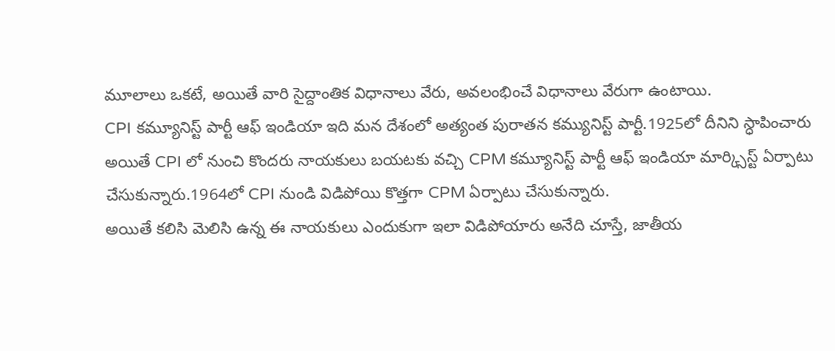మూలాలు ఒకటే, అయితే వారి సైద్దాంతిక విధానాలు వేరు, అవలంభించే విధానాలు వేరుగా ఉంటాయి.
CPI కమ్యూనిస్ట్ పార్టీ ఆఫ్ ఇండియా ఇది మన దేశంలో అత్యంత పురాతన కమ్యునిస్ట్ పార్టీ.1925లో దీనిని స్ధాపించారు
అయితే CPI లో నుంచి కొందరు నాయకులు బయటకు వచ్చి CPM కమ్యూనిస్ట్ పార్టీ ఆఫ్ ఇండియా మార్క్సిస్ట్ ఏర్పాటు చేసుకున్నారు.1964లో CPI నుండి విడిపోయి కొత్తగా CPM ఏర్పాటు చేసుకున్నారు.
అయితే కలిసి మెలిసి ఉన్న ఈ నాయకులు ఎందుకుగా ఇలా విడిపోయారు అనేది చూస్తే, జాతీయ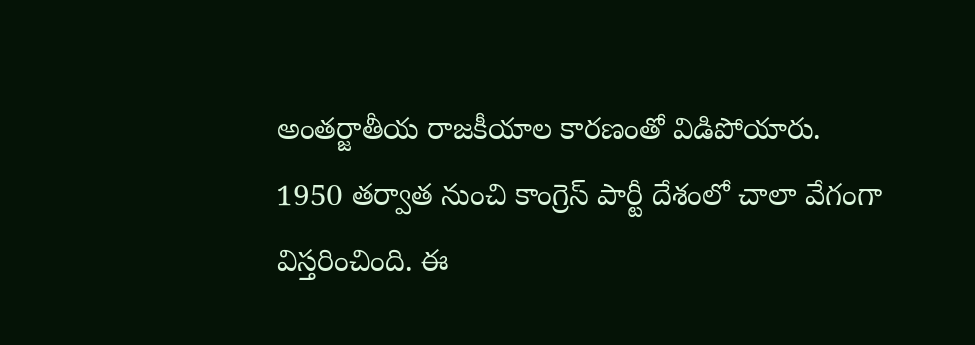అంతర్జాతీయ రాజకీయాల కారణంతో విడిపోయారు.
1950 తర్వాత నుంచి కాంగ్రెస్ పార్టీ దేశంలో చాలా వేగంగా విస్తరించింది. ఈ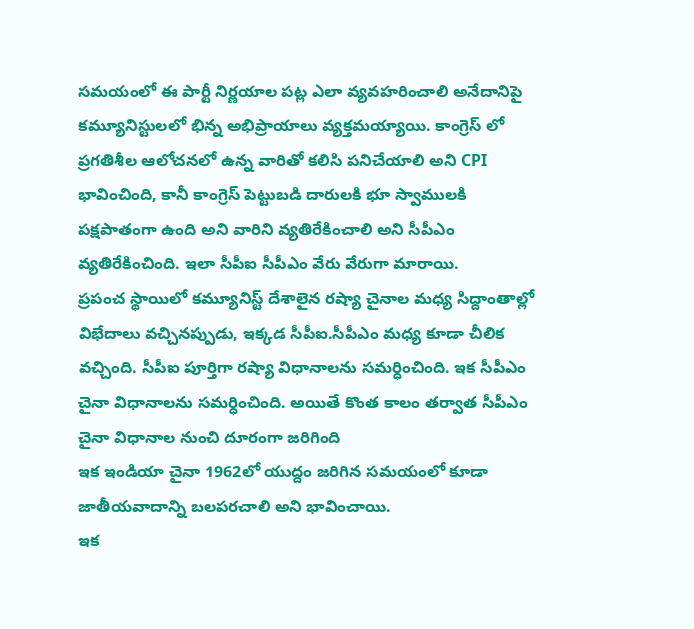సమయంలో ఈ పార్టీ నిర్ణయాల పట్ల ఎలా వ్యవహరించాలి అనేదానిపై కమ్యూనిస్టులలో భిన్న అభిప్రాయాలు వ్యక్తమయ్యాయి. కాంగ్రెస్ లో ప్రగతిశీల ఆలోచనలో ఉన్న వారితో కలిసి పనిచేయాలి అని CPI భావించింది, కానీ కాంగ్రెస్ పెట్టుబడి దారులకి భూ స్వాములకి పక్షపాతంగా ఉంది అని వారిని వ్యతిరేకించాలి అని సీపీఎం వ్యతిరేకించింది. ఇలా సీపీఐ సీపీఎం వేరు వేరుగా మారాయి.
ప్రపంచ స్థాయిలో కమ్యూనిస్ట్ దేశాలైన రష్యా చైనాల మధ్య సిద్దాంతాల్లో విభేదాలు వచ్చినప్పుడు, ఇక్కడ సీపీఐ.సీపీఎం మధ్య కూడా చీలిక వచ్చింది. సీపీఐ పూర్తిగా రష్యా విధానాలను సమర్ధించింది. ఇక సీపీఎం చైనా విధానాలను సమర్ధించింది. అయితే కొంత కాలం తర్వాత సీపీఎం చైనా విధానాల నుంచి దూరంగా జరిగింది
ఇక ఇండియా చైనా 1962లో యుద్దం జరిగిన సమయంలో కూడా జాతీయవాదాన్ని బలపరచాలి అని భావించాయి.
ఇక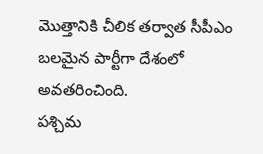మొత్తానికి చీలిక తర్వాత సీపీఎం బలమైన పార్టీగా దేశంలో అవతరించింది.
పశ్చిమ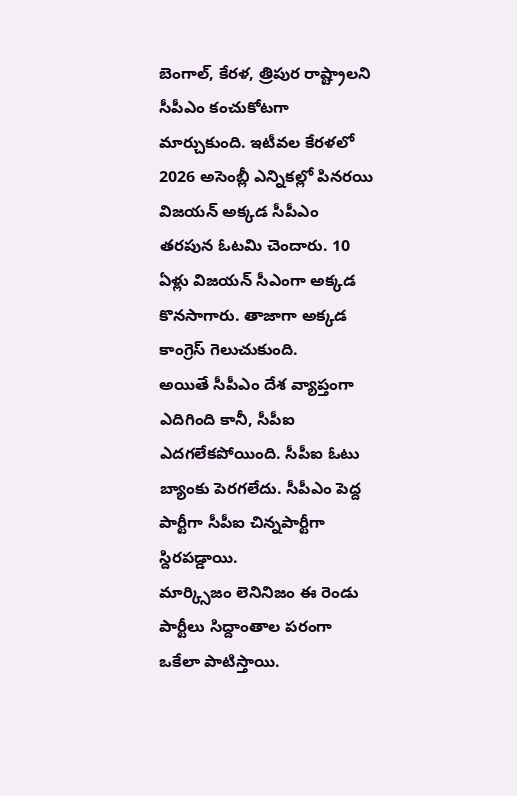బెంగాల్, కేరళ, త్రిపుర రాష్ట్రాలని సీపీఎం కంచుకోటగా మార్చుకుంది. ఇటీవల కేరళలో 2026 అసెంబ్లీ ఎన్నికల్లో పినరయి విజయన్ అక్కడ సీపీఎం తరపున ఓటమి చెందారు. 10 ఏళ్లు విజయన్ సీఎంగా అక్కడ కొనసాగారు. తాజాగా అక్కడ కాంగ్రెస్ గెలుచుకుంది.
అయితే సీపీఎం దేశ వ్యాప్తంగా ఎదిగింది కానీ, సీపీఐ ఎదగలేకపోయింది. సీపీఐ ఓటు బ్యాంకు పెరగలేదు. సీపీఎం పెద్ద పార్టీగా సీపీఐ చిన్నపార్టీగా స్దిరపడ్డాయి.
మార్క్సిజం లెనినిజం ఈ రెండు పార్టీలు సిద్దాంతాల పరంగా ఒకేలా పాటిస్తాయి.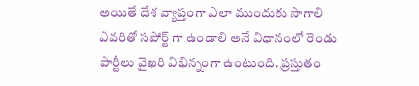అయితే దేశ వ్యాప్తంగా ఎలా ముందుకు సాగాలి ఎవరితో సపోర్ట్ గా ఉండాలి అనే విధానంలో రెండు పార్టీలు వైఖరి విభిన్నంగా ఉంటుంది. ప్రస్తుతం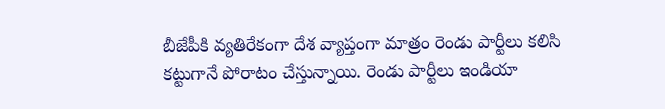బీజేపీకి వ్యతిరేకంగా దేశ వ్యాప్తంగా మాత్రం రెండు పార్టీలు కలిసి కట్టుగానే పోరాటం చేస్తున్నాయి. రెండు పార్టీలు ఇండియా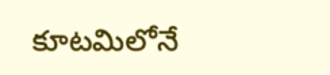కూటమిలోనే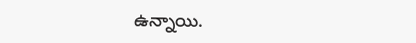ఉన్నాయి.